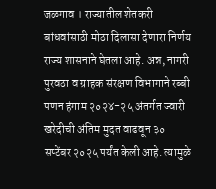जळगाव । राज्यातील शेतकरी बांधवांसाठी मोठा दिलासा देणारा निर्णय राज्य शासनाने घेतला आहे. अन्न, नागरी पुरवठा व ग्राहक संरक्षण विभागाने रब्बी पणन हंगाम २०२४-२५ अंतर्गत ज्वारी खरेदीची अंतिम मुदत वाढवून ३० सप्टेंबर २०२५ पर्यंत केली आहे. त्यामुळे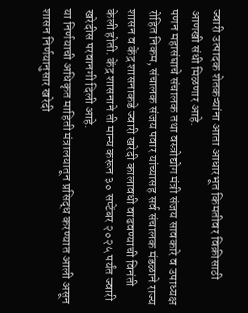ज्वारी उत्पादक शेतकऱ्यांना आता आधारभूत किमतीवर विक्रीसाठी आणखी संधी मिळणार आहे.
पणन महासंघाचे संचालक तथा वस्त्रोद्योग मंत्री संजय सावकारे व उपाध्यक्ष रोहित निकम, संचालक संजय पवार यांच्यासह सर्व संचालक मंडळाने राज्य शासन व केंद्र शासनाकडे ज्वारी खरेदी कालावधी वाढवण्याची विनंती केली होती. केंद्र शासनाने ती मान्य करून ३० सप्टेंबर २०२५ पर्यंत ज्वारी खरेदीस परवानगी दिली आहे.
या निर्णयाची अधिकृत माहिती मंत्रालयातून प्रसिद्ध करण्यात आली असून शासन निर्णयानुसार खरेदी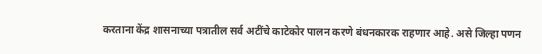करताना केंद्र शासनाच्या पत्रातील सर्व अटींचे काटेकोर पालन करणे बंधनकारक राहणार आहे. असे जिल्हा पणन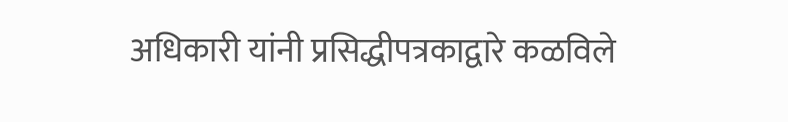अधिकारी यांनी प्रसिद्धीपत्रकाद्वारे कळविले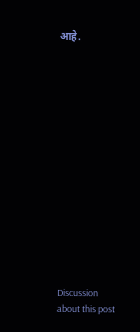आहे.















Discussion about this post